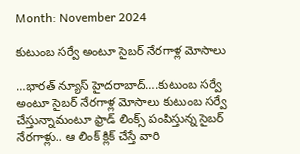Month: November 2024

కుటుంబ సర్వే అంటూ సైబర్ నేరగాళ్ల మోసాలు

…భారత్ న్యూస్ హైదరాబాద్….కుటుంబ సర్వే అంటూ సైబర్ నేరగాళ్ల మోసాలు కుటుంబ సర్వే చేస్తున్నామంటూ ఫ్రాడ్ లింక్స్ పంపిస్తున్న సైబర్ నేరగాళ్లు.. ఆ లింక్ క్లిక్ చేస్తే వారి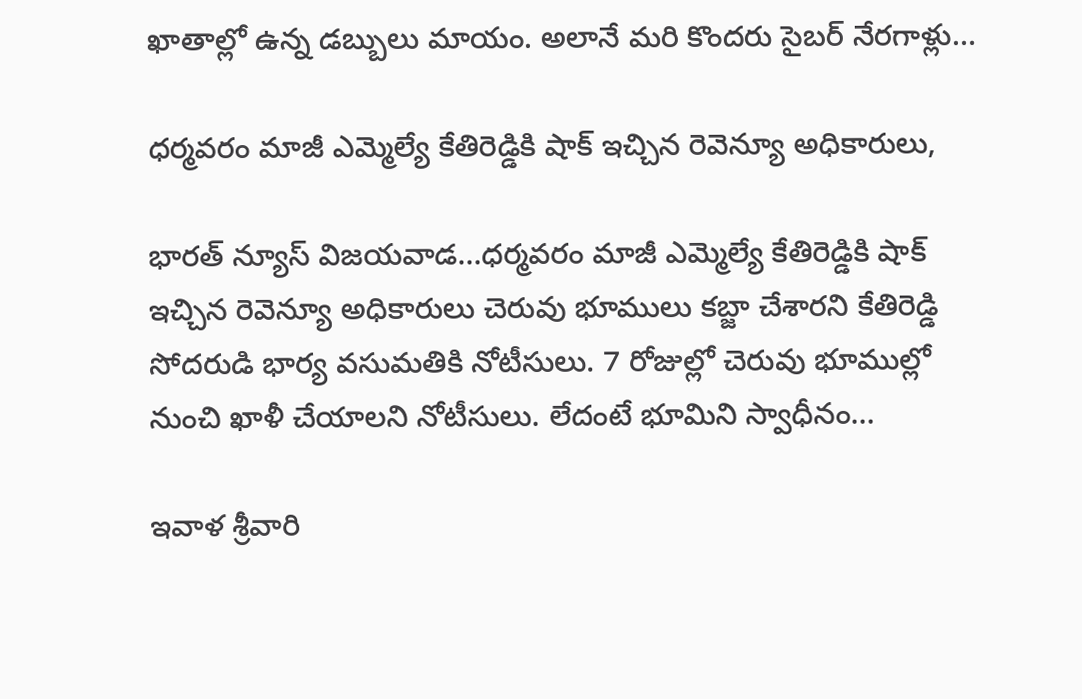ఖాతాల్లో ఉన్న డబ్బులు మాయం. అలానే మరి కొందరు సైబర్ నేరగాళ్లు…

ధర్మవరం మాజీ ఎమ్మెల్యే కేతిరెడ్డికి షాక్ ఇచ్చిన రెవెన్యూ అధికారులు,

భారత్ న్యూస్ విజయవాడ…ధర్మవరం మాజీ ఎమ్మెల్యే కేతిరెడ్డికి షాక్ ఇచ్చిన రెవెన్యూ అధికారులు చెరువు భూములు కబ్జా చేశారని కేతిరెడ్డి సోదరుడి భార్య వసుమతికి నోటీసులు. 7 రోజుల్లో చెరువు భూముల్లో నుంచి ఖాళీ చేయాలని నోటీసులు. లేదంటే భూమిని స్వాధీనం…

ఇవాళ శ్రీవారి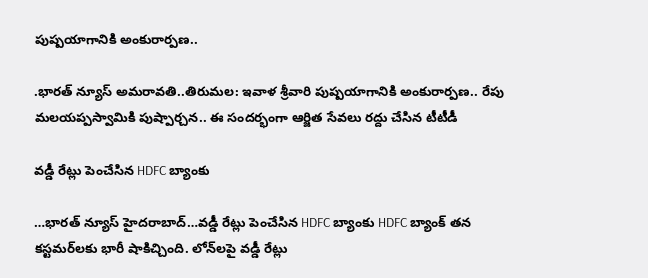పుష్పయాగానికి అంకురార్పణ..

.భారత్ న్యూస్ అమరావతి..తిరుమల: ఇవాళ శ్రీవారి పుష్పయాగానికి అంకురార్పణ.. రేపు మలయప్పస్వామికి పుష్పార్చన.. ఈ సందర్భంగా ఆర్జిత సేవలు రద్దు చేసిన టీటీడీ

వడ్డీ రేట్లు పెంచేసిన HDFC బ్యాంకు

…భారత్ న్యూస్ హైదరాబాద్…వడ్డీ రేట్లు పెంచేసిన HDFC బ్యాంకు HDFC బ్యాంక్ తన కస్టమర్‌లకు భారీ షాకిచ్చింది. లోన్‌లపై వడ్డీ రేట్లు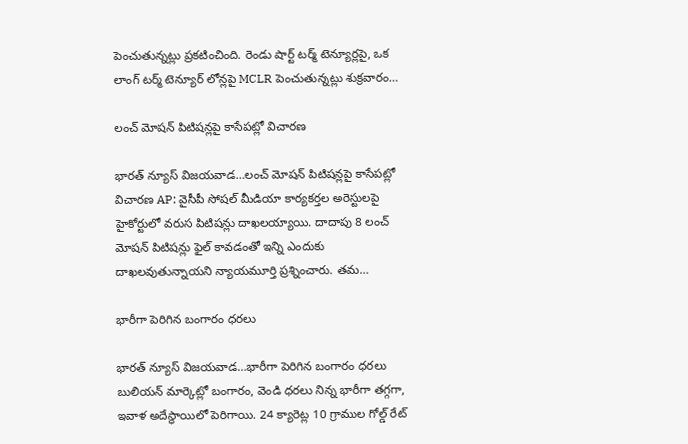పెంచుతున్నట్లు ప్రకటించింది. రెండు షార్ట్ టర్మ్ టెన్యూర్లపై, ఒక లాంగ్ టర్మ్ టెన్యూర్ లోన్లపై MCLR పెంచుతున్నట్లు శుక్రవారం…

లంచ్ మోషన్ పిటిషన్లపై కాసేపట్లో విచారణ

భారత్ న్యూస్ విజయవాడ…లంచ్ మోషన్ పిటిషన్లపై కాసేపట్లో విచారణ AP: వైసీపీ సోషల్ మీడియా కార్యకర్తల అరెస్టులపై హైకోర్టులో వరుస పిటిషన్లు దాఖలయ్యాయి. దాదాపు 8 లంచ్ మోషన్ పిటిషన్లు ఫైల్ కావడంతో ఇన్ని ఎందుకు దాఖలవుతున్నాయని న్యాయమూర్తి ప్రశ్నించారు. తమ…

భారీగా పెరిగిన బంగారం ధరలు

భారత్ న్యూస్ విజయవాడ…భారీగా పెరిగిన బంగారం ధరలు బులియన్ మార్కెట్లో బంగారం, వెండి ధరలు నిన్న భారీగా తగ్గగా, ఇవాళ అదేస్థాయిలో పెరిగాయి. 24 క్యారెట్ల 10 గ్రాముల గోల్డ్ రేట్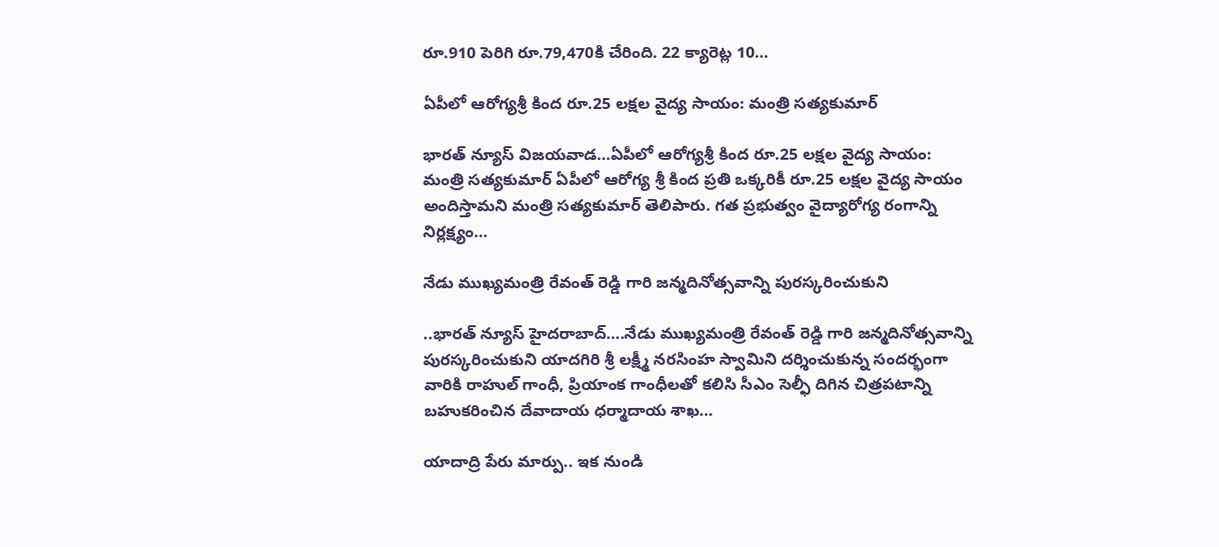రూ.910 పెరిగి రూ.79,470కి చేరింది. 22 క్యారెట్ల 10…

ఏపీలో ఆరోగ్యశ్రీ కింద రూ.25 లక్షల వైద్య సాయం: మంత్రి సత్యకుమార్

భారత్ న్యూస్ విజయవాడ…ఏపీలో ఆరోగ్యశ్రీ కింద రూ.25 లక్షల వైద్య సాయం: మంత్రి సత్యకుమార్ ఏపీలో ఆరోగ్య శ్రీ కింద ప్రతి ఒక్కరికీ రూ.25 లక్షల వైద్య సాయం అందిస్తామని మంత్రి సత్యకుమార్ తెలిపారు. గత ప్రభుత్వం వైద్యారోగ్య రంగాన్ని నిర్లక్ష్యం…

నేడు ముఖ్యమంత్రి రేవంత్ రెడ్డి గారి జన్మదినోత్సవాన్ని పురస్కరించుకుని

..భారత్ న్యూస్ హైదరాబాద్….నేడు ముఖ్యమంత్రి రేవంత్ రెడ్డి గారి జన్మదినోత్సవాన్ని పురస్కరించుకుని యాదగిరి శ్రీ లక్ష్మీ నరసింహ స్వామిని దర్శించుకున్న సందర్భంగా వారికి రాహుల్ గాంధీ, ప్రియాంక గాంధీలతో కలిసి సీఎం సెల్ఫీ దిగిన చిత్రపటాన్ని బహుకరించిన దేవాదాయ ధర్మాదాయ శాఖ…

యాదాద్రి పేరు మార్పు.. ఇక నుండి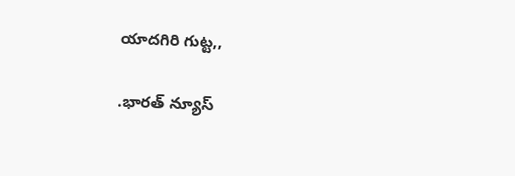యాదగిరి గుట్ట,,

.భారత్ న్యూస్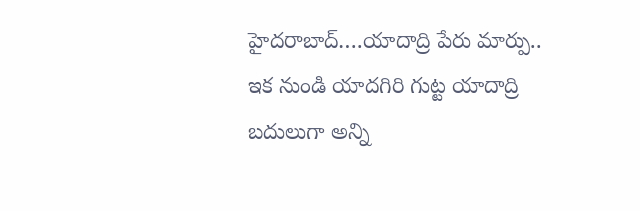హైదరాబాద్….యాదాద్రి పేరు మార్పు.. ఇక నుండి యాదగిరి గుట్ట యాదాద్రి బదులుగా అన్ని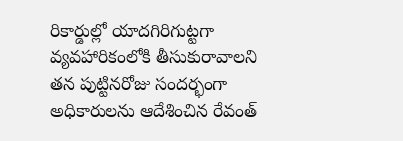రికార్డుల్లో యాదగిరిగుట్టగా వ్యవహారికంలోకి తీసుకురావాలని తన పుట్టినరోజు సందర్భంగా అధికారులను ఆదేశించిన రేవంత్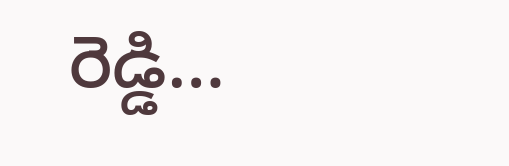రెడ్డి…